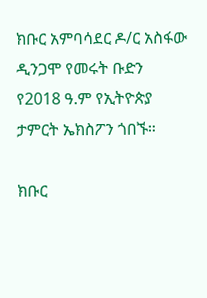ክቡር አምባሳደር ዶ/ር አስፋው ዲንጋሞ የመሩት ቡድን የ2018 ዓ.ም የኢትዮጵያ ታምርት ኤክስፖን ጎበኙ።

ክቡር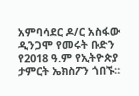አምባሳደር ዶ/ር አስፋው ዲንጋሞ የመሩት ቡድን የ2018 ዓ.ም የኢትዮጵያ ታምርት ኤክስፖን ጎበኙ።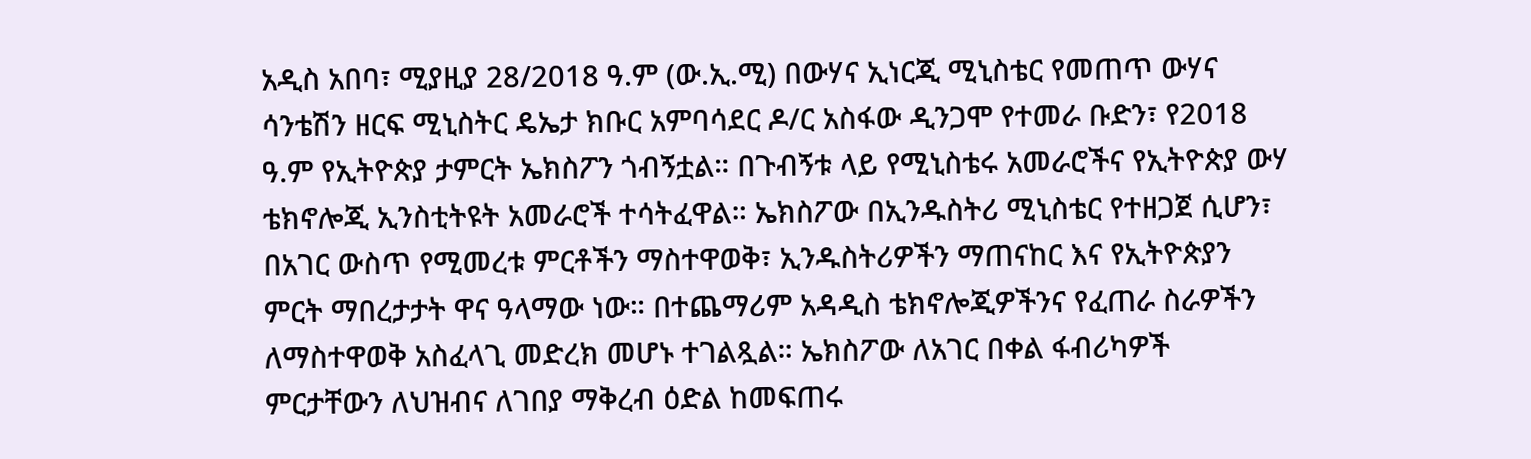አዲስ አበባ፣ ሚያዚያ 28/2018 ዓ.ም (ው.ኢ.ሚ) በውሃና ኢነርጂ ሚኒስቴር የመጠጥ ውሃና ሳንቴሽን ዘርፍ ሚኒስትር ዴኤታ ክቡር አምባሳደር ዶ/ር አስፋው ዲንጋሞ የተመራ ቡድን፣ የ2018 ዓ.ም የኢትዮጵያ ታምርት ኤክስፖን ጎብኝቷል። በጉብኝቱ ላይ የሚኒስቴሩ አመራሮችና የኢትዮጵያ ውሃ ቴክኖሎጂ ኢንስቲትዩት አመራሮች ተሳትፈዋል። ኤክስፖው በኢንዱስትሪ ሚኒስቴር የተዘጋጀ ሲሆን፣ በአገር ውስጥ የሚመረቱ ምርቶችን ማስተዋወቅ፣ ኢንዱስትሪዎችን ማጠናከር እና የኢትዮጵያን ምርት ማበረታታት ዋና ዓላማው ነው። በተጨማሪም አዳዲስ ቴክኖሎጂዎችንና የፈጠራ ስራዎችን ለማስተዋወቅ አስፈላጊ መድረክ መሆኑ ተገልጿል። ኤክስፖው ለአገር በቀል ፋብሪካዎች ምርታቸውን ለህዝብና ለገበያ ማቅረብ ዕድል ከመፍጠሩ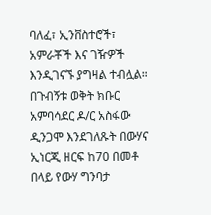ባለፈ፣ ኢንቨስተሮች፣ አምራቾች እና ገዥዎች እንዲገናኙ ያግዛል ተብሏል። በጉብኝቱ ወቅት ክቡር አምባሳደር ዶ/ር አስፋው ዲንጋሞ እንደገለጹት በውሃና ኢነርጂ ዘርፍ ከ70 በመቶ በላይ የውሃ ግንባታ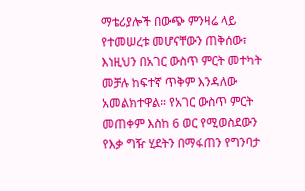ማቴሪያሎች በውጭ ምንዛሬ ላይ የተመሠረቱ መሆናቸውን ጠቅሰው፣ እነዚህን በአገር ውስጥ ምርት መተካት መቻሉ ከፍተኛ ጥቅም እንዳለው አመልክተዋል። የአገር ውስጥ ምርት መጠቀም እስከ 6 ወር የሚወስደውን የእቃ ግዥ ሂደትን በማፋጠን የግንባታ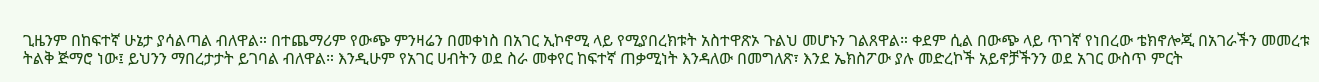ጊዜንም በከፍተኛ ሁኔታ ያሳልጣል ብለዋል። በተጨማሪም የውጭ ምንዛሬን በመቀነስ በአገር ኢኮኖሚ ላይ የሚያበረክቱት አስተዋጽኦ ጉልህ መሆኑን ገልጸዋል። ቀደም ሲል በውጭ ላይ ጥገኛ የነበረው ቴክኖሎጂ በአገራችን መመረቱ ትልቅ ጅማሮ ነው፤ ይህንን ማበረታታት ይገባል ብለዋል። እንዲሁም የአገር ሀብትን ወደ ስራ መቀየር ከፍተኛ ጠቃሚነት እንዳለው በመግለጽ፣ እንደ ኤክስፖው ያሉ መድረኮች አይኖቻችንን ወደ አገር ውስጥ ምርት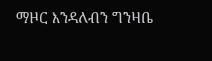ማዞር እንዳለብን ግንዛቤ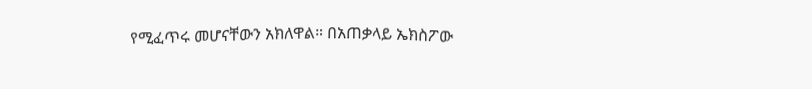የሚፈጥሩ መሆናቸውን አክለዋል። በአጠቃላይ ኤክስፖው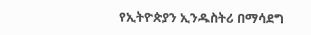የኢትዮጵያን ኢንዱስትሪ በማሳደግ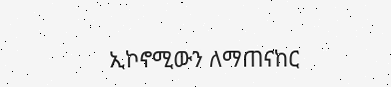ኢኮኖሚውን ለማጠናከር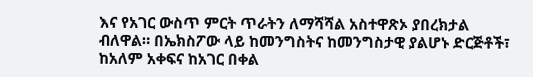እና የአገር ውስጥ ምርት ጥራትን ለማሻሻል አስተዋጽኦ ያበረክታል ብለዋል። በኤክስፖው ላይ ከመንግስትና ከመንግስታዊ ያልሆኑ ድርጅቶች፣ ከአለም አቀፍና ከአገር በቀል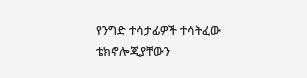የንግድ ተሳታፊዎች ተሳትፈው ቴክኖሎጂያቸውን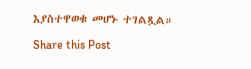እያስተዋወቁ መሆኑ ተገልጿል።

Share this Post